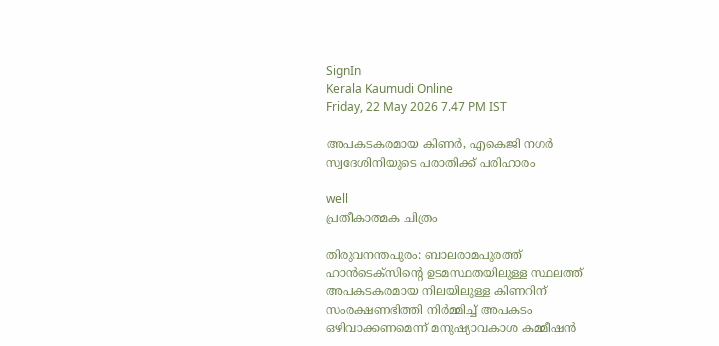SignIn
Kerala Kaumudi Online
Friday, 22 May 2026 7.47 PM IST

അപകടകരമായ കിണര്‍, എകെജി നഗര്‍ സ്വദേശിനിയുടെ പരാതിക്ക് പരിഹാരം

well
പ്രതീകാത്മക ചിത്രം

തിരുവനന്തപുരം: ബാലരാമപുരത്ത് ഹാന്‍ടെക്‌സിന്റെ ഉടമസ്ഥതയിലുള്ള സ്ഥലത്ത് അപകടകരമായ നിലയിലുള്ള കിണറിന് സംരക്ഷണഭിത്തി നിര്‍മ്മിച്ച് അപകടം ഒഴിവാക്കണമെന്ന് മനുഷ്യാവകാശ കമ്മീഷന്‍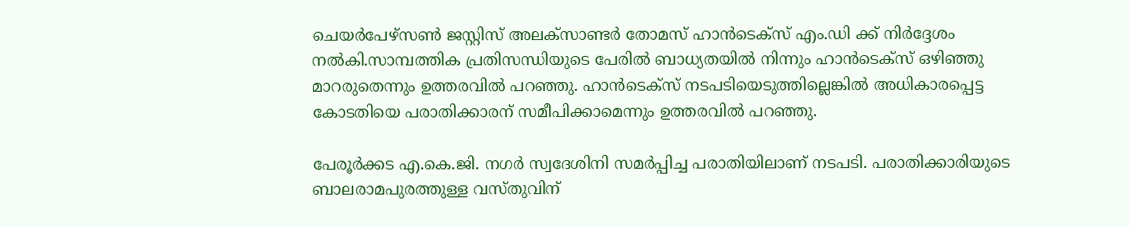ചെയര്‍പേഴ്‌സണ്‍ ജസ്റ്റിസ് അലക്‌സാണ്ടര്‍ തോമസ് ഹാന്‍ടെക്‌സ് എം.ഡി ക്ക് നിര്‍ദ്ദേശം നല്‍കി.സാമ്പത്തിക പ്രതിസന്ധിയുടെ പേരില്‍ ബാധ്യതയില്‍ നിന്നും ഹാന്‍ടെക്‌സ് ഒഴിഞ്ഞു മാറരുതെന്നും ഉത്തരവില്‍ പറഞ്ഞു. ഹാന്‍ടെക്‌സ് നടപടിയെടുത്തില്ലെങ്കില്‍ അധികാരപ്പെട്ട കോടതിയെ പരാതിക്കാരന് സമീപിക്കാമെന്നും ഉത്തരവില്‍ പറഞ്ഞു.

പേരൂര്‍ക്കട എ.കെ.ജി. നഗര്‍ സ്വദേശിനി സമര്‍പ്പിച്ച പരാതിയിലാണ് നടപടി. പരാതിക്കാരിയുടെ ബാലരാമപുരത്തുള്ള വസ്തുവിന്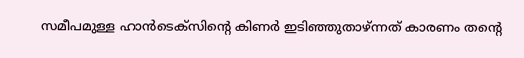സമീപമുള്ള ഹാന്‍ടെക്‌സിന്റെ കിണര്‍ ഇടിഞ്ഞുതാഴ്ന്നത് കാരണം തന്റെ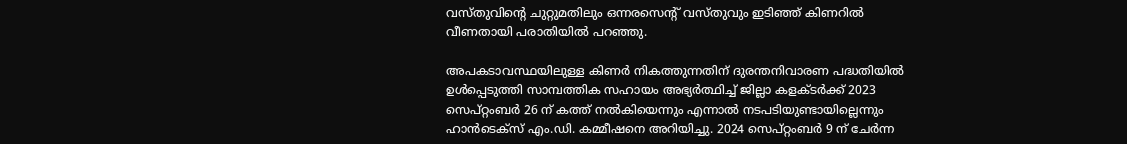വസ്തുവിന്റെ ചുറ്റുമതിലും ഒന്നരസെന്റ് വസ്തുവും ഇടിഞ്ഞ് കിണറില്‍ വീണതായി പരാതിയില്‍ പറഞ്ഞു.

അപകടാവസ്ഥയിലുള്ള കിണര്‍ നികത്തുന്നതിന് ദുരന്തനിവാരണ പദ്ധതിയില്‍ ഉള്‍പ്പെടുത്തി സാമ്പത്തിക സഹായം അഭ്യര്‍ത്ഥിച്ച് ജില്ലാ കളക്ടര്‍ക്ക് 2023 സെപ്റ്റംബര്‍ 26 ന് കത്ത് നല്‍കിയെന്നും എന്നാല്‍ നടപടിയുണ്ടായില്ലെന്നും ഹാന്‍ടെക്‌സ് എം.ഡി. കമ്മീഷനെ അറിയിച്ചു. 2024 സെപ്റ്റംബര്‍ 9 ന് ചേര്‍ന്ന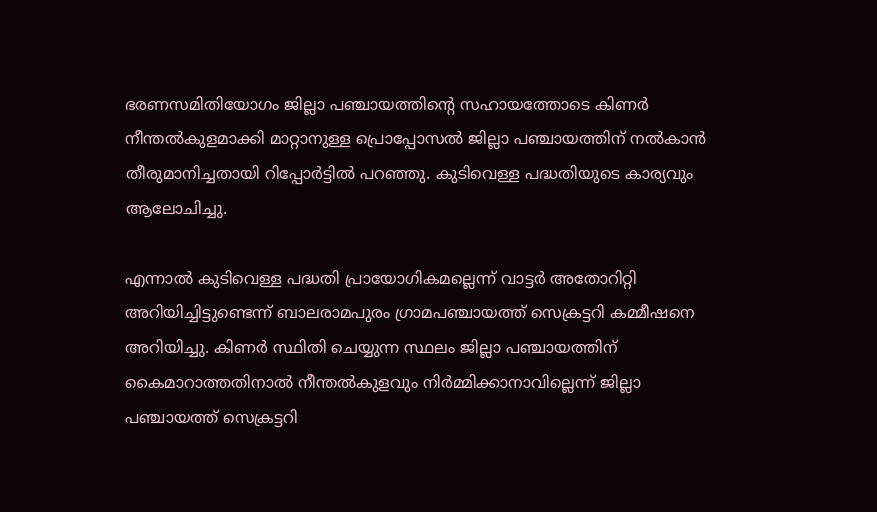ഭരണസമിതിയോഗം ജില്ലാ പഞ്ചായത്തിന്റെ സഹായത്തോടെ കിണര്‍ നീന്തല്‍കുളമാക്കി മാറ്റാനുള്ള പ്രൊപ്പോസല്‍ ജില്ലാ പഞ്ചായത്തിന് നല്‍കാന്‍ തീരുമാനിച്ചതായി റിപ്പോര്‍ട്ടില്‍ പറഞ്ഞു. കുടിവെള്ള പദ്ധതിയുടെ കാര്യവും ആലോചിച്ചു.

എന്നാല്‍ കുടിവെള്ള പദ്ധതി പ്രായോഗികമല്ലെന്ന് വാട്ടര്‍ അതോറിറ്റി അറിയിച്ചിട്ടുണ്ടെന്ന് ബാലരാമപുരം ഗ്രാമപഞ്ചായത്ത് സെക്രട്ടറി കമ്മീഷനെ അറിയിച്ചു. കിണര്‍ സ്ഥിതി ചെയ്യുന്ന സ്ഥലം ജില്ലാ പഞ്ചായത്തിന് കൈമാറാത്തതിനാല്‍ നീന്തല്‍കുളവും നിര്‍മ്മിക്കാനാവില്ലെന്ന് ജില്ലാ പഞ്ചായത്ത് സെക്രട്ടറി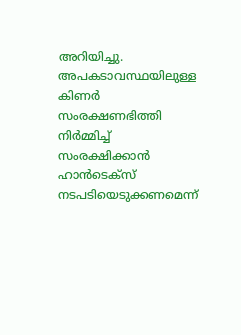അറിയിച്ചു. അപകടാവസ്ഥയിലുള്ള കിണര്‍ സംരക്ഷണഭിത്തി നിര്‍മ്മിച്ച് സംരക്ഷിക്കാന്‍ ഹാന്‍ടെക്‌സ് നടപടിയെടുക്കണമെന്ന്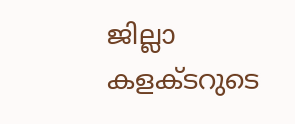ജില്ലാ കളക്ടറുടെ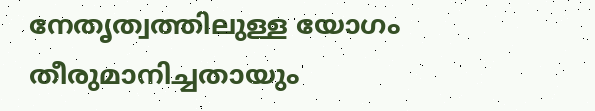നേതൃത്വത്തിലുള്ള യോഗം തീരുമാനിച്ചതായും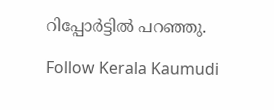റിപ്പോര്‍ട്ടില്‍ പറഞ്ഞു.

Follow Kerala Kaumudi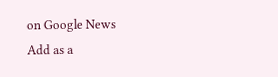on Google News Add as a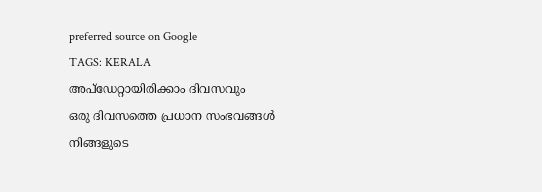preferred source on Google
TAGS: KERALA
അപ്ഡേറ്റായിരിക്കാം ദിവസവും
ഒരു ദിവസത്തെ പ്രധാന സംഭവങ്ങൾ നിങ്ങളുടെ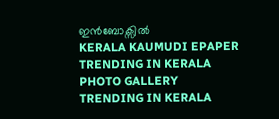ഇൻബോക്സിൽ
KERALA KAUMUDI EPAPER
TRENDING IN KERALA
PHOTO GALLERY
TRENDING IN KERALA